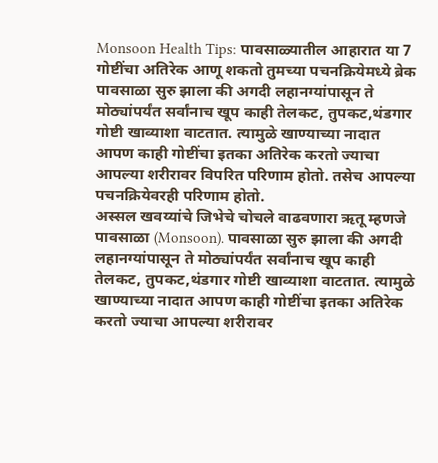Monsoon Health Tips: पावसाळ्यातील आहारात या 7 गोष्टींचा अतिरेक आणू शकतो तुमच्या पचनक्रियेमध्ये ब्रेक
पावसाळा सुरु झाला की अगदी लहानग्यांपासून ते मोठ्यांपर्यंत सर्वांनाच खूप काही तेलकट, तुपकट,थंडगार गोष्टी खाव्याशा वाटतात. त्यामुळे खाण्याच्या नादात आपण काही गोष्टींचा इतका अतिरेक करतो ज्याचा आपल्या शरीरावर विपरित परिणाम होतो. तसेच आपल्या पचनक्रियेवरही परिणाम होतो.
अस्सल खवय्यांचे जिभेचे चोचले वाढवणारा ऋतू म्हणजे पावसाळा (Monsoon). पावसाळा सुरु झाला की अगदी लहानग्यांपासून ते मोठ्यांपर्यंत सर्वांनाच खूप काही तेलकट, तुपकट,थंडगार गोष्टी खाव्याशा वाटतात. त्यामुळे खाण्याच्या नादात आपण काही गोष्टींचा इतका अतिरेक करतो ज्याचा आपल्या शरीरावर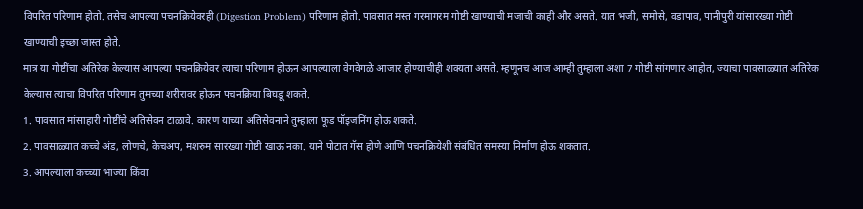विपरित परिणाम होतो. तसेच आपल्या पचनक्रियेवरही (Digestion Problem) परिणाम होतो. पावसात मस्त गरमागरम गोष्टी खाण्याची मजाची काही और असते. यात भजी, समोसे, वडापाव, पानीपुरी यांसारख्या गोष्टी खाण्याची इच्छा जास्त होते.
मात्र या गोष्टींचा अतिरेक केल्यास आपल्या पचनक्रियेवर त्याचा परिणाम होऊन आपल्याला वेगवेगळे आजार होण्याचीही शक्यता असते. म्हणूनच आज आम्ही तुम्हाला अशा 7 गोष्टी सांगणार आहोत, ज्याचा पावसाळ्यात अतिरेक केल्यास त्याचा विपरित परिणाम तुमच्या शरीरावर होऊन पचनक्रिया बिघडू शकते.
1. पावसात मांसाहारी गोष्टींचे अतिसेवन टाळावे. कारण याच्या अतिसेवनाने तुम्हाला फूड पॉइजनिंग होऊ शकते.
2. पावसाळ्यात कच्चे अंड, लोणचे, केचअप, मशरुम सारख्या गोष्टी खाऊ नका. याने पोटात गॅस होणे आणि पचनक्रियेशी संबंधित समस्या निर्माण होऊ शकतात.
3. आपल्याला कच्च्या भाज्या किंवा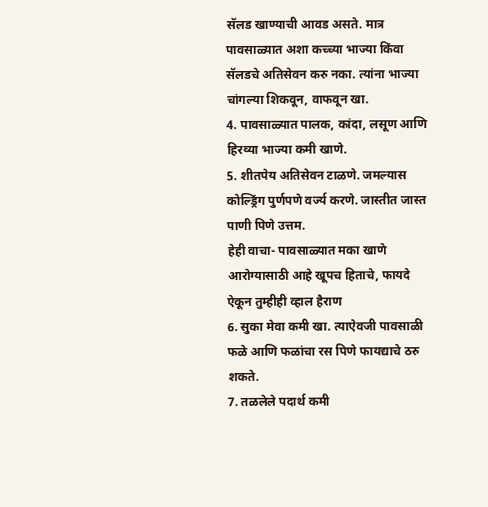सॅलड खाण्याची आवड असते. मात्र पावसाळ्यात अशा कच्च्या भाज्या किंवा सॅलडचे अतिसेवन करु नका. त्यांना भाज्या चांगल्या शिकवून, वाफवून खा.
4. पावसाळ्यात पालक, कांदा, लसूण आणि हिरव्या भाज्या कमी खाणे.
5. शीतपेय अतिसेवन टाळणे. जमल्यास कोल्ड्रिंग पुर्णपणे वर्ज्य करणे. जास्तीत जास्त पाणी पिणे उत्तम.
हेही वाचा- पावसाळ्यात मका खाणे आरोग्यासाठी आहे खूपच हिताचे, फायदे ऐकून तुम्हीही व्हाल हैराण
6. सुका मेवा कमी खा. त्याऐवजी पावसाळी फळे आणि फळांचा रस पिणे फायद्याचे ठरु शकते.
7. तळलेले पदार्थ कमी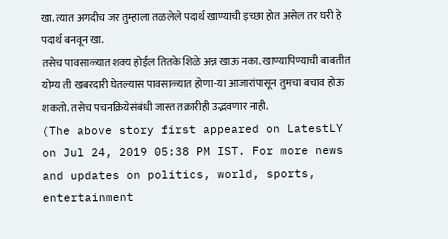खा. त्यात अगदीच जर तुम्हाला तळलेले पदार्थ खाण्याची इच्छा होत असेल तर घरी हे पदार्थ बनवून खा.
तसेच पावसाळ्यात शक्य होईल तितके शिळे अन्न खाऊ नका. खाण्यापिण्याची बाबतीत योग्य ती खबरदारी घेतल्यास पावसाळ्यात होणा-या आजारांपासून तुमचा बचाव होऊ शकतो. तसेच पचनक्रियेसंबंधी जास्त तक्रारीही उद्भवणार नाही.
(The above story first appeared on LatestLY on Jul 24, 2019 05:38 PM IST. For more news and updates on politics, world, sports, entertainment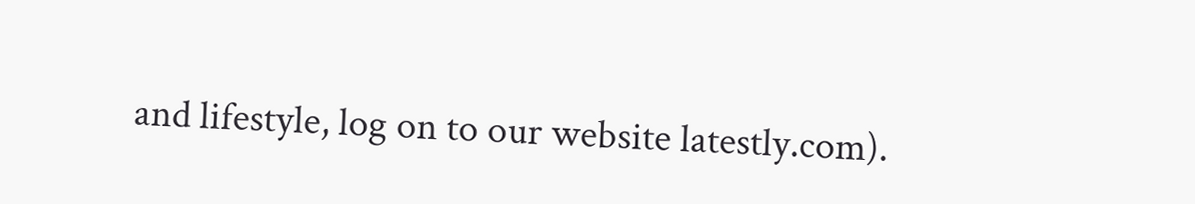and lifestyle, log on to our website latestly.com).